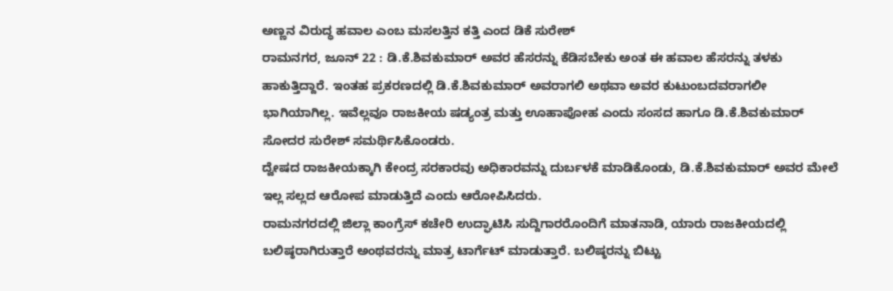ಅಣ್ಣನ ವಿರುದ್ಧ ಹವಾಲ ಎಂಬ ಮಸಲತ್ತಿನ ಕತ್ತಿ ಎಂದ ಡಿಕೆ ಸುರೇಶ್
ರಾಮನಗರ, ಜೂನ್ 22 : ಡಿ.ಕೆ.ಶಿವಕುಮಾರ್ ಅವರ ಹೆಸರನ್ನು ಕೆಡಿಸಬೇಕು ಅಂತ ಈ ಹವಾಲ ಹೆಸರನ್ನು ತಳಕು ಹಾಕುತ್ತಿದ್ದಾರೆ. ಇಂತಹ ಪ್ರಕರಣದಲ್ಲಿ ಡಿ.ಕೆ.ಶಿವಕುಮಾರ್ ಅವರಾಗಲಿ ಅಥವಾ ಅವರ ಕುಟುಂಬದವರಾಗಲೀ ಭಾಗಿಯಾಗಿಲ್ಲ. ಇವೆಲ್ಲವೂ ರಾಜಕೀಯ ಷಡ್ಯಂತ್ರ ಮತ್ತು ಊಹಾಪೋಹ ಎಂದು ಸಂಸದ ಹಾಗೂ ಡಿ.ಕೆ.ಶಿವಕುಮಾರ್ ಸೋದರ ಸುರೇಶ್ ಸಮರ್ಥಿಸಿಕೊಂಡರು.
ದ್ವೇಷದ ರಾಜಕೀಯಕ್ಕಾಗಿ ಕೇಂದ್ರ ಸರಕಾರವು ಅಧಿಕಾರವನ್ನು ದುರ್ಬಳಕೆ ಮಾಡಿಕೊಂಡು, ಡಿ.ಕೆ.ಶಿವಕುಮಾರ್ ಅವರ ಮೇಲೆ ಇಲ್ಲ ಸಲ್ಲದ ಆರೋಪ ಮಾಡುತ್ತಿದೆ ಎಂದು ಆರೋಪಿಸಿದರು.
ರಾಮನಗರದಲ್ಲಿ ಜಿಲ್ಲಾ ಕಾಂಗ್ರೆಸ್ ಕಚೇರಿ ಉದ್ಘಾಟಿಸಿ ಸುದ್ದಿಗಾರರೊಂದಿಗೆ ಮಾತನಾಡಿ, ಯಾರು ರಾಜಕೀಯದಲ್ಲಿ ಬಲಿಷ್ಠರಾಗಿರುತ್ತಾರೆ ಅಂಥವರನ್ನು ಮಾತ್ರ ಟಾರ್ಗೆಟ್ ಮಾಡುತ್ತಾರೆ. ಬಲಿಷ್ಠರನ್ನು ಬಿಟ್ಟು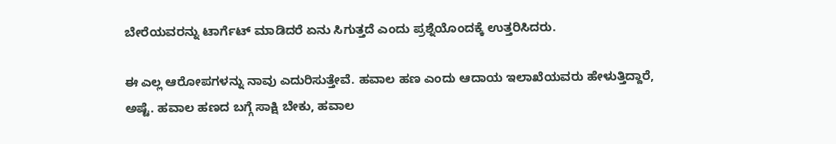ಬೇರೆಯವರನ್ನು ಟಾರ್ಗೆಟ್ ಮಾಡಿದರೆ ಏನು ಸಿಗುತ್ತದೆ ಎಂದು ಪ್ರಶ್ನೆಯೊಂದಕ್ಕೆ ಉತ್ತರಿಸಿದರು.

ಈ ಎಲ್ಲ ಆರೋಪಗಳನ್ನು ನಾವು ಎದುರಿಸುತ್ತೇವೆ. ಹವಾಲ ಹಣ ಎಂದು ಆದಾಯ ಇಲಾಖೆಯವರು ಹೇಳುತ್ತಿದ್ದಾರೆ, ಅಷ್ಟೆ. ಹವಾಲ ಹಣದ ಬಗ್ಗೆ ಸಾಕ್ಷಿ ಬೇಕು, ಹವಾಲ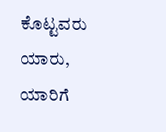ಕೊಟ್ಟವರು ಯಾರು, ಯಾರಿಗೆ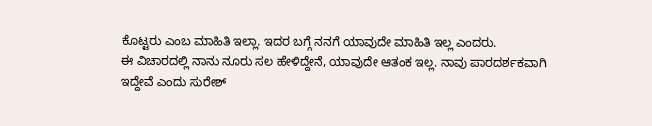ಕೊಟ್ಟರು ಎಂಬ ಮಾಹಿತಿ ಇಲ್ಲಾ. ಇದರ ಬಗ್ಗೆ ನನಗೆ ಯಾವುದೇ ಮಾಹಿತಿ ಇಲ್ಲ ಎಂದರು.
ಈ ವಿಚಾರದಲ್ಲಿ ನಾನು ನೂರು ಸಲ ಹೇಳಿದ್ದೇನೆ, ಯಾವುದೇ ಆತಂಕ ಇಲ್ಲ. ನಾವು ಪಾರದರ್ಶಕವಾಗಿ ಇದ್ದೇವೆ ಎಂದು ಸುರೇಶ್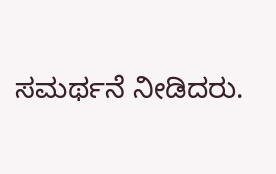ಸಮರ್ಥನೆ ನೀಡಿದರು.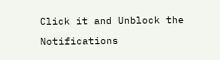Click it and Unblock the Notifications